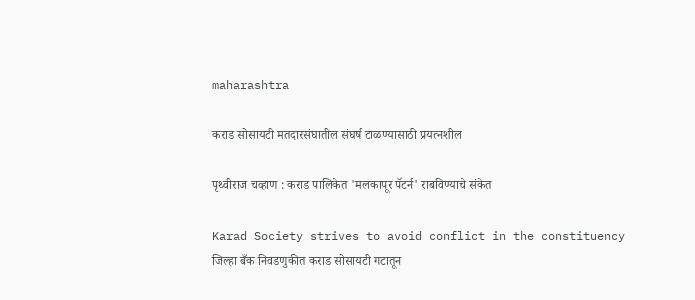maharashtra

कराड सोसायटी मतदारसंघातील संघर्ष टाळण्यासाठी प्रयत्नशील

पृथ्वीराज चव्हाण : कराड पालिकेत 'मलकापूर पॅटर्न' राबविण्याचे संकेत

Karad Society strives to avoid conflict in the constituency
जिल्हा बँक निवडणुकीत कराड सोसायटी गटातून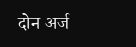दोन अर्ज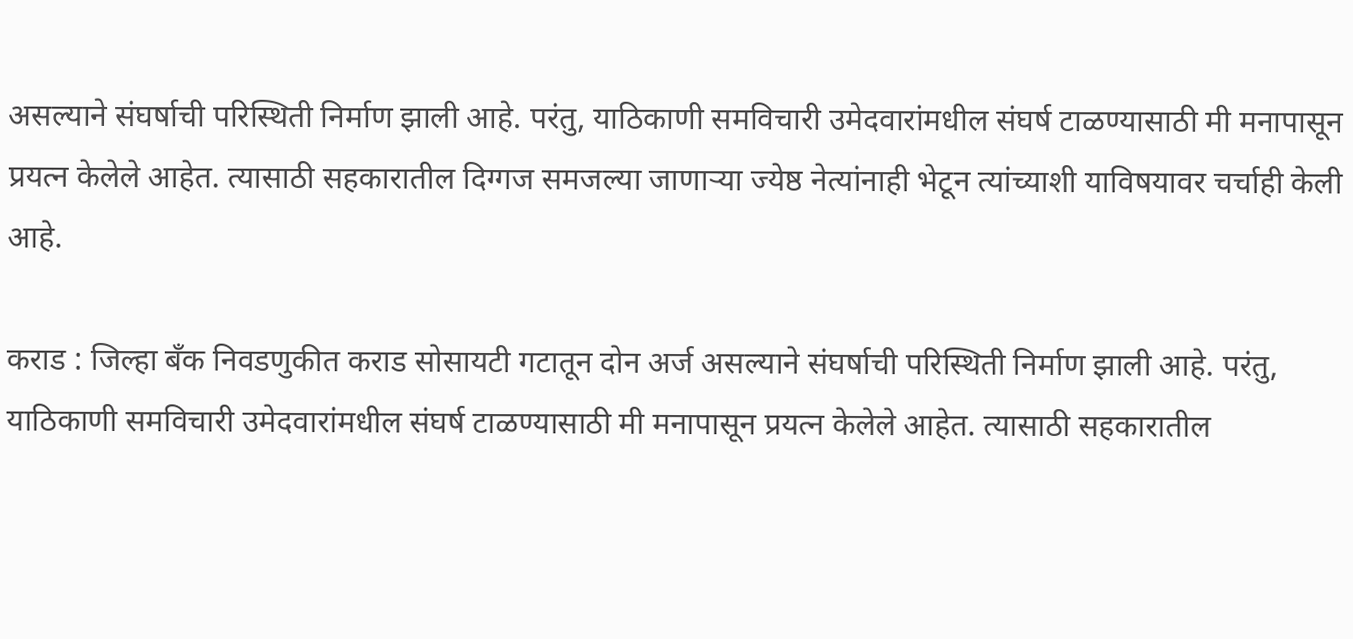असल्याने संघर्षाची परिस्थिती निर्माण झाली आहे. परंतु, याठिकाणी समविचारी उमेदवारांमधील संघर्ष टाळण्यासाठी मी मनापासून प्रयत्न केलेले आहेत. त्यासाठी सहकारातील दिग्गज समजल्या जाणाऱ्या ज्येष्ठ नेत्यांनाही भेटून त्यांच्याशी याविषयावर चर्चाही केली आहे.

कराड : जिल्हा बँक निवडणुकीत कराड सोसायटी गटातून दोन अर्ज असल्याने संघर्षाची परिस्थिती निर्माण झाली आहे. परंतु, याठिकाणी समविचारी उमेदवारांमधील संघर्ष टाळण्यासाठी मी मनापासून प्रयत्न केलेले आहेत. त्यासाठी सहकारातील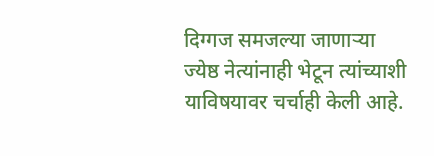दिग्गज समजल्या जाणाऱ्या ज्येष्ठ नेत्यांनाही भेटून त्यांच्याशी याविषयावर चर्चाही केली आहे.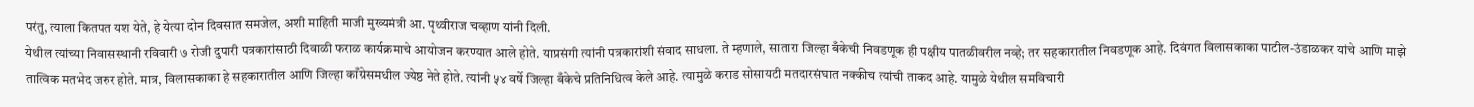परंतु, त्याला कितपत यश येते, हे येत्या दोन दिवसात समजेल, अशी माहिती माजी मुख्यमंत्री आ. पृथ्वीराज चव्हाण यांनी दिली.
येथील त्यांच्या निवासस्थानी रविवारी ७ रोजी दुपारी पत्रकारांसाठी दिवाळी फराळ कार्यक्रमाचे आयोजन करण्यात आले होते. याप्रसंगी त्यांनी पत्रकारांशी संवाद साधला. ते म्हणाले, सातारा जिल्हा बँकेची निवडणूक ही पक्षीय पातळीवरील नव्हे; तर सहकारातील निवडणूक आहे. दिवंगत विलासकाका पाटील-उंडाळकर यांचे आणि माझे तात्विक मतभेद जरुर होते. मात्र, विलासकाका हे सहकारातील आणि जिल्हा काँग्रेसमधील ज्येष्ठ नेते होते. त्यांनी ५४ वर्षे जिल्हा बँकेचे प्रतिनिधित्व केले आहे. त्यामुळे कराड सोसायटी मतदारसंघात नक्कीच त्यांची ताकद आहे. यामुळे येथील समविचारी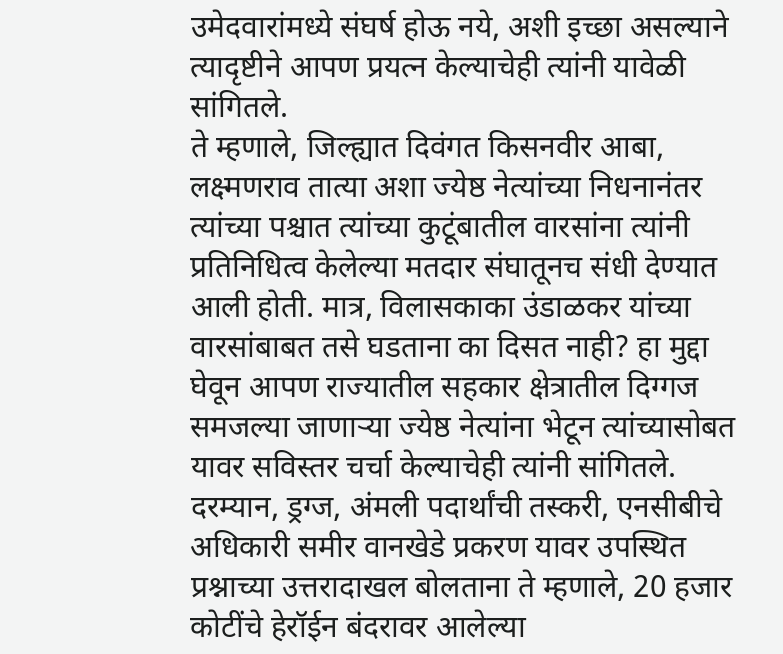उमेदवारांमध्ये संघर्ष होऊ नये, अशी इच्छा असल्याने त्यादृष्टीने आपण प्रयत्न केल्याचेही त्यांनी यावेळी सांगितले.
ते म्हणाले, जिल्ह्यात दिवंगत किसनवीर आबा, लक्ष्मणराव तात्या अशा ज्येष्ठ नेत्यांच्या निधनानंतर त्यांच्या पश्चात त्यांच्या कुटूंबातील वारसांना त्यांनी प्रतिनिधित्व केलेल्या मतदार संघातूनच संधी देण्यात आली होती. मात्र, विलासकाका उंडाळकर यांच्या वारसांबाबत तसे घडताना का दिसत नाही? हा मुद्दा घेवून आपण राज्यातील सहकार क्षेत्रातील दिग्गज समजल्या जाणाऱ्या ज्येष्ठ नेत्यांना भेटून त्यांच्यासोबत यावर सविस्तर चर्चा केल्याचेही त्यांनी सांगितले.
दरम्यान, ड्रग्ज, अंमली पदार्थांची तस्करी, एनसीबीचे अधिकारी समीर वानखेडे प्रकरण यावर उपस्थित प्रश्नाच्या उत्तरादाखल बोलताना ते म्हणाले, 20 हजार कोटींचे हेरॉईन बंदरावर आलेल्या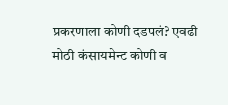प्रकरणाला कोणी दडपलं? एवढी मोठी कंसायमेन्ट कोणी व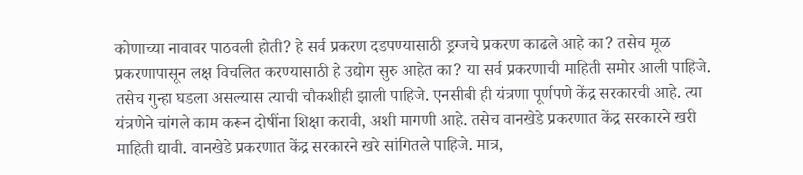कोणाच्या नावावर पाठवली होती? हे सर्व प्रकरण दडपण्यासाठी ड्रग्जचे प्रकरण काढले आहे का? तसेच मूळ प्रकरणापासून लक्ष विचलित करण्यासाठी हे उद्योग सुरु आहेत का? या सर्व प्रकरणाची माहिती समोर आली पाहिजे. तसेच गुन्हा घडला असल्यास त्याची चौकशीही झाली पाहिजे. एनसीबी ही यंत्रणा पूर्णपणे केंद्र सरकारची आहे. त्या यंत्रणेने चांगले काम करून दोषींना शिक्षा करावी, अशी मागणी आहे. तसेच वानखेडे प्रकरणात केंद्र सरकारने खरी माहिती द्यावी. वानखेडे प्रकरणात केंद्र सरकारने खरे सांगितले पाहिजे. मात्र,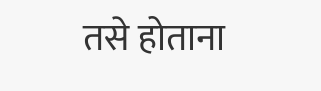तसे होताना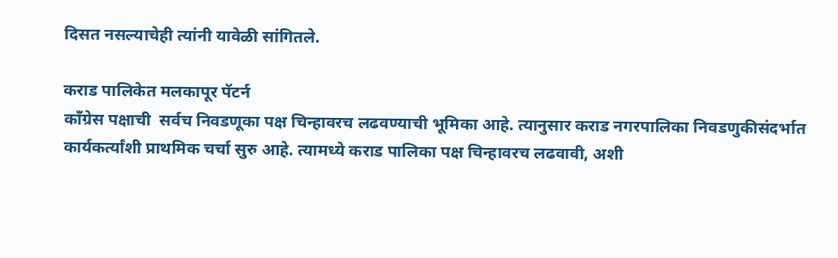दिसत नसल्याचेही त्यांनी यावेळी सांगितले.

कराड पालिकेत मलकापूर पॅटर्न
कॉंग्रेस पक्षाची  सर्वच निवडणूका पक्ष चिन्हावरच लढवण्याची भूमिका आहे. त्यानुसार कराड नगरपालिका निवडणुकीसंदर्भात कार्यकर्त्यांशी प्राथमिक चर्चा सुरु आहे. त्यामध्ये कराड पालिका पक्ष चिन्हावरच लढवावी, अशी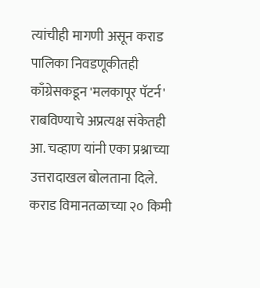त्यांचीही मागणी असून कराड पालिका निवडणूकीतही काँग्रेसकडून 'मलकापूर पॅटर्न' राबविण्याचे अप्रत्यक्ष संकेतही आ. चव्हाण यांनी एका प्रश्नाच्या उत्तरादाखल बोलताना दिले.
कराड विमानतळाच्या २० किमी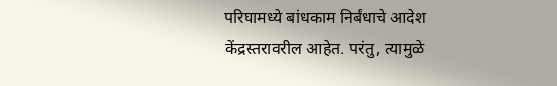परिघामध्ये बांधकाम निर्बंधाचे आदेश केंद्रस्तरावरील आहेत. परंतु, त्यामुळे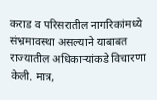कराड व परिसरातील नागरिकांमध्ये संभ्रमावस्था असल्याने याबाबत राज्यातील अधिकाऱ्यांकडे विचारणा केली. मात्र,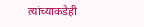त्यांच्याकडेही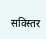सविस्तर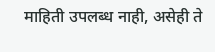माहिती उपलब्ध नाही, असेही ते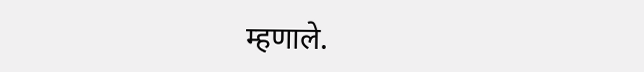म्हणाले.